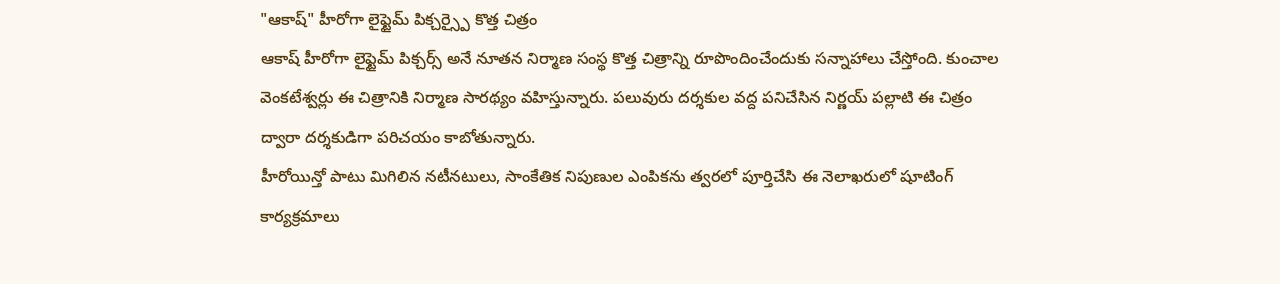"ఆకాష్" హీరోగా లైఫ్టైమ్ పిక్చర్స్పై కొత్త చిత్రం
ఆకాష్ హీరోగా లైఫ్టైమ్ పిక్చర్స్ అనే నూతన నిర్మాణ సంస్థ కొత్త చిత్రాన్ని రూపొందించేందుకు సన్నాహాలు చేస్తోంది. కుంచాల వెంకటేశ్వర్లు ఈ చిత్రానికి నిర్మాణ సారథ్యం వహిస్తున్నారు. పలువురు దర్శకుల వద్ద పనిచేసిన నిర్ణయ్ పల్లాటి ఈ చిత్రం ద్వారా దర్శకుడిగా పరిచయం కాబోతున్నారు.
హీరోయిన్తో పాటు మిగిలిన నటీనటులు, సాంకేతిక నిపుణుల ఎంపికను త్వరలో పూర్తిచేసి ఈ నెలాఖరులో షూటింగ్ కార్యక్రమాలు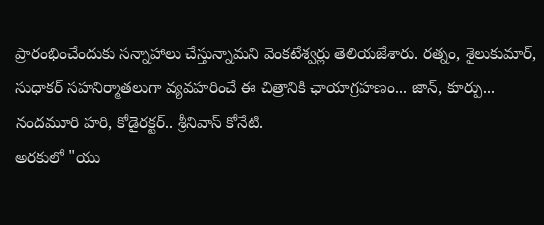ప్రారంభించేందుకు సన్నాహాలు చేస్తున్నామని వెంకటేశ్వర్లు తెలియజేశారు. రత్నం, శైలుకుమార్, సుధాకర్ సహనిర్మాతలుగా వ్యవహరించే ఈ చిత్రానికి ఛాయాగ్రహణం... జాన్, కూర్పు... నందమూరి హరి, కోడైరక్టర్.. శ్రీనివాస్ కోనేటి.
అరకులో "యు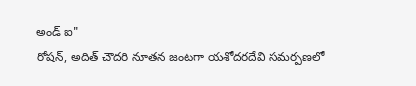అండ్ ఐ"
రోషన్, అదిత్ చౌదరి నూతన జంటగా యశోదరదేవి సమర్పణలో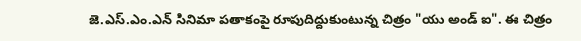జె.ఎస్.ఎం.ఎన్ సినిమా పతాకంపై రూపుదిద్దుకుంటున్న చిత్రం "యు అండ్ ఐ". ఈ చిత్రం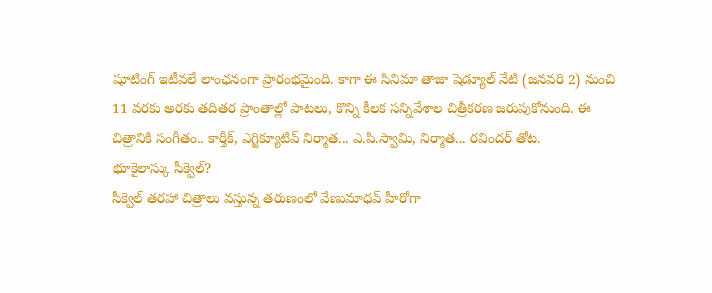షూటింగ్ ఇటీవలే లాంఛనంగా ప్రారంభమైంది. కాగా ఈ సినిమా తాజా షెడ్యూల్ నేటి (జనవరి 2) నుంచి 11 వరకు అరకు తదితర ప్రాంతాల్లో పాటలు, కొన్ని కీలక సన్నివేశాల చిత్రీకరణ జరుపుకోనుంది. ఈ చిత్రానికి సంగీతం.. కార్తీక్, ఎగ్జిక్యూటివ్ నిర్మాత... ఎ.పి.స్వామి, నిర్మాత... రవిందర్ తోట.
భూకైలాస్కు సీక్వెల్?
సీక్వెల్ తరహా చిత్రాలు వస్తున్న తరుణంలో వేణుమాధవ్ హీరోగా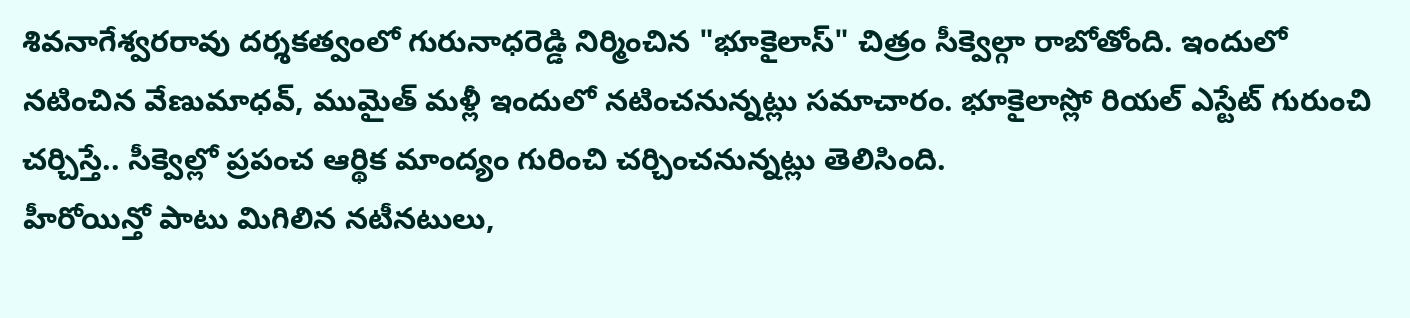శివనాగేశ్వరరావు దర్శకత్వంలో గురునాధరెడ్డి నిర్మించిన "భూకైలాస్" చిత్రం సీక్వెల్గా రాబోతోంది. ఇందులో నటించిన వేణుమాధవ్, ముమైత్ మళ్లీ ఇందులో నటించనున్నట్లు సమాచారం. భూకైలాస్లో రియల్ ఎస్టేట్ గురుంచి చర్చిస్తే.. సీక్వెల్లో ప్రపంచ ఆర్థిక మాంద్యం గురించి చర్చించనున్నట్లు తెలిసింది.
హీరోయిన్తో పాటు మిగిలిన నటీనటులు,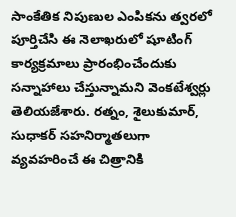సాంకేతిక నిపుణుల ఎంపికను త్వరలో పూర్తిచేసి ఈ నెలాఖరులో షూటింగ్ కార్యక్రమాలు ప్రారంభించేందుకు సన్నాహాలు చేస్తున్నామని వెంకటేశ్వర్లు తెలియజేశారు. రత్నం, శైలుకుమార్, సుధాకర్ సహనిర్మాతలుగా వ్యవహరించే ఈ చిత్రానికి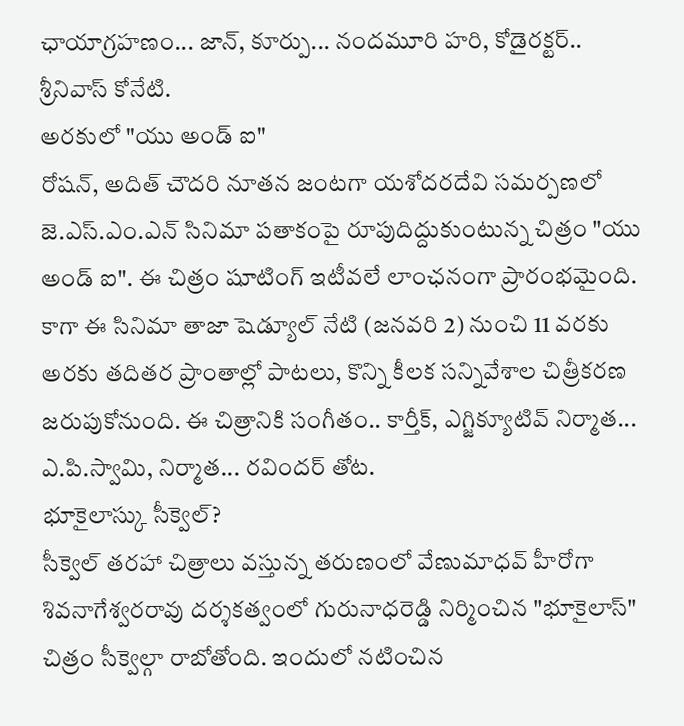ఛాయాగ్రహణం... జాన్, కూర్పు... నందమూరి హరి, కోడైరక్టర్.. శ్రీనివాస్ కోనేటి.
అరకులో "యు అండ్ ఐ"
రోషన్, అదిత్ చౌదరి నూతన జంటగా యశోదరదేవి సమర్పణలో జె.ఎస్.ఎం.ఎన్ సినిమా పతాకంపై రూపుదిద్దుకుంటున్న చిత్రం "యు అండ్ ఐ". ఈ చిత్రం షూటింగ్ ఇటీవలే లాంఛనంగా ప్రారంభమైంది. కాగా ఈ సినిమా తాజా షెడ్యూల్ నేటి (జనవరి 2) నుంచి 11 వరకు అరకు తదితర ప్రాంతాల్లో పాటలు, కొన్ని కీలక సన్నివేశాల చిత్రీకరణ జరుపుకోనుంది. ఈ చిత్రానికి సంగీతం.. కార్తీక్, ఎగ్జిక్యూటివ్ నిర్మాత... ఎ.పి.స్వామి, నిర్మాత... రవిందర్ తోట.
భూకైలాస్కు సీక్వెల్?
సీక్వెల్ తరహా చిత్రాలు వస్తున్న తరుణంలో వేణుమాధవ్ హీరోగా శివనాగేశ్వరరావు దర్శకత్వంలో గురునాధరెడ్డి నిర్మించిన "భూకైలాస్" చిత్రం సీక్వెల్గా రాబోతోంది. ఇందులో నటించిన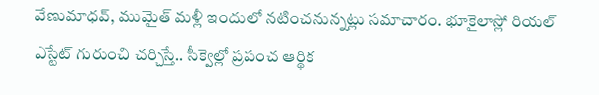వేణుమాధవ్, ముమైత్ మళ్లీ ఇందులో నటించనున్నట్లు సమాచారం. భూకైలాస్లో రియల్ ఎస్టేట్ గురుంచి చర్చిస్తే.. సీక్వెల్లో ప్రపంచ ఆర్థిక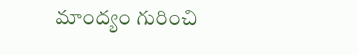మాంద్యం గురించి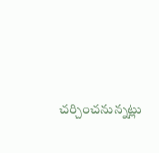చర్చించనున్నట్లు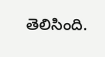తెలిసింది.